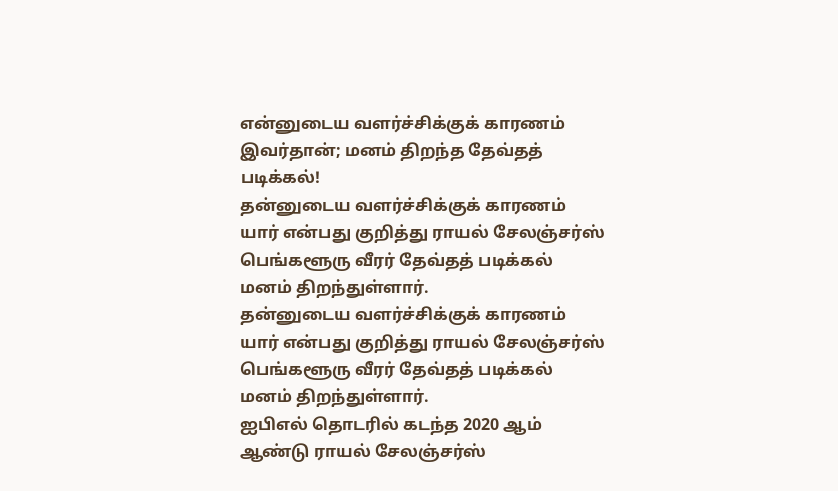என்னுடைய வளர்ச்சிக்குக் காரணம் இவர்தான்; மனம் திறந்த தேவ்தத் படிக்கல்!
தன்னுடைய வளர்ச்சிக்குக் காரணம் யார் என்பது குறித்து ராயல் சேலஞ்சர்ஸ் பெங்களூரு வீரர் தேவ்தத் படிக்கல் மனம் திறந்துள்ளார்.
தன்னுடைய வளர்ச்சிக்குக் காரணம் யார் என்பது குறித்து ராயல் சேலஞ்சர்ஸ் பெங்களூரு வீரர் தேவ்தத் படிக்கல் மனம் திறந்துள்ளார்.
ஐபிஎல் தொடரில் கடந்த 2020 ஆம் ஆண்டு ராயல் சேலஞ்சர்ஸ்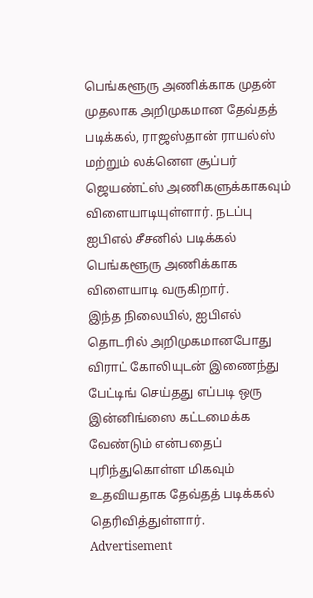பெங்களூரு அணிக்காக முதன் முதலாக அறிமுகமான தேவ்தத் படிக்கல், ராஜஸ்தான் ராயல்ஸ் மற்றும் லக்னௌ சூப்பர் ஜெயண்ட்ஸ் அணிகளுக்காகவும் விளையாடியுள்ளார். நடப்பு ஐபிஎல் சீசனில் படிக்கல் பெங்களூரு அணிக்காக விளையாடி வருகிறார்.
இந்த நிலையில், ஐபிஎல் தொடரில் அறிமுகமானபோது விராட் கோலியுடன் இணைந்து பேட்டிங் செய்தது எப்படி ஒரு இன்னிங்ஸை கட்டமைக்க வேண்டும் என்பதைப் புரிந்துகொள்ள மிகவும் உதவியதாக தேவ்தத் படிக்கல் தெரிவித்துள்ளார்.
Advertisement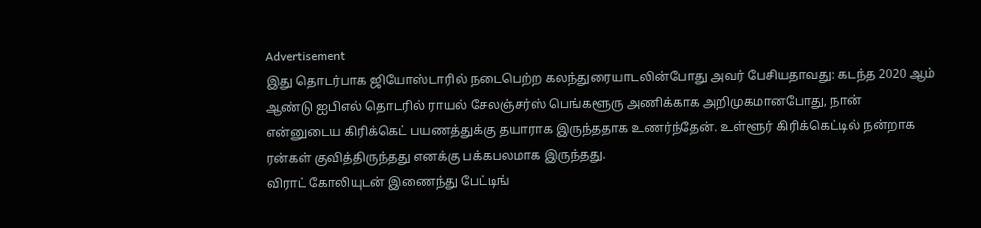Advertisement
இது தொடர்பாக ஜியோஸ்டாரில் நடைபெற்ற கலந்துரையாடலின்போது அவர் பேசியதாவது: கடந்த 2020 ஆம் ஆண்டு ஐபிஎல் தொடரில் ராயல் சேலஞ்சர்ஸ் பெங்களூரு அணிக்காக அறிமுகமானபோது, நான் என்னுடைய கிரிக்கெட் பயணத்துக்கு தயாராக இருந்ததாக உணர்ந்தேன். உள்ளூர் கிரிக்கெட்டில் நன்றாக ரன்கள் குவித்திருந்தது எனக்கு பக்கபலமாக இருந்தது.
விராட் கோலியுடன் இணைந்து பேட்டிங்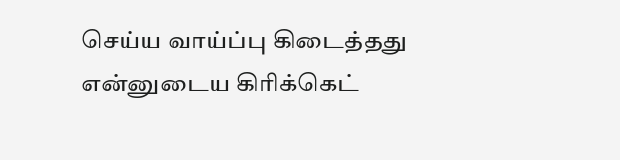செய்ய வாய்ப்பு கிடைத்தது என்னுடைய கிரிக்கெட்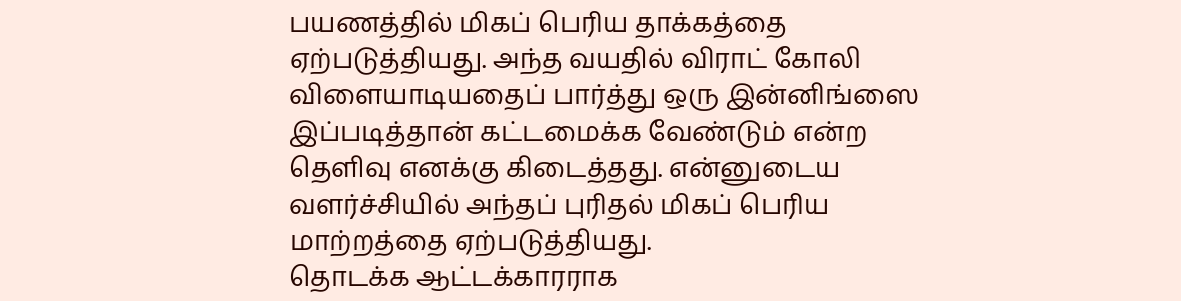பயணத்தில் மிகப் பெரிய தாக்கத்தை ஏற்படுத்தியது. அந்த வயதில் விராட் கோலி விளையாடியதைப் பார்த்து ஒரு இன்னிங்ஸை இப்படித்தான் கட்டமைக்க வேண்டும் என்ற தெளிவு எனக்கு கிடைத்தது. என்னுடைய வளர்ச்சியில் அந்தப் புரிதல் மிகப் பெரிய மாற்றத்தை ஏற்படுத்தியது.
தொடக்க ஆட்டக்காரராக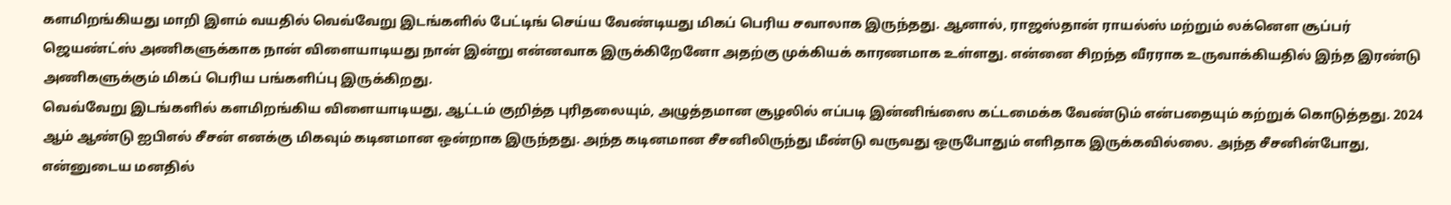களமிறங்கியது மாறி இளம் வயதில் வெவ்வேறு இடங்களில் பேட்டிங் செய்ய வேண்டியது மிகப் பெரிய சவாலாக இருந்தது. ஆனால், ராஜஸ்தான் ராயல்ஸ் மற்றும் லக்னௌ சூப்பர் ஜெயண்ட்ஸ் அணிகளுக்காக நான் விளையாடியது நான் இன்று என்னவாக இருக்கிறேனோ அதற்கு முக்கியக் காரணமாக உள்ளது. என்னை சிறந்த வீரராக உருவாக்கியதில் இந்த இரண்டு அணிகளுக்கும் மிகப் பெரிய பங்களிப்பு இருக்கிறது.
வெவ்வேறு இடங்களில் களமிறங்கிய விளையாடியது, ஆட்டம் குறித்த புரிதலையும், அழுத்தமான சூழலில் எப்படி இன்னிங்ஸை கட்டமைக்க வேண்டும் என்பதையும் கற்றுக் கொடுத்தது. 2024 ஆம் ஆண்டு ஐபிஎல் சீசன் எனக்கு மிகவும் கடினமான ஒன்றாக இருந்தது. அந்த கடினமான சீசனிலிருந்து மீண்டு வருவது ஒருபோதும் எளிதாக இருக்கவில்லை. அந்த சீசனின்போது, என்னுடைய மனதில்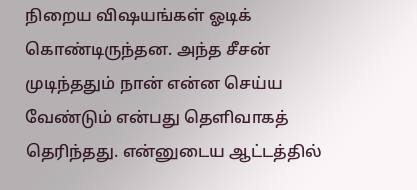நிறைய விஷயங்கள் ஓடிக் கொண்டிருந்தன. அந்த சீசன் முடிந்ததும் நான் என்ன செய்ய வேண்டும் என்பது தெளிவாகத் தெரிந்தது. என்னுடைய ஆட்டத்தில்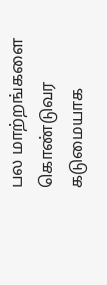பல மாற்றங்களை கொண்டுவர கடுமையாக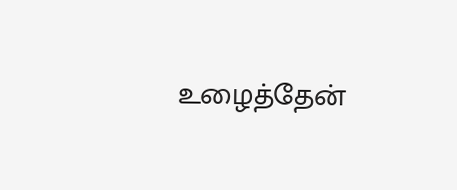உழைத்தேன்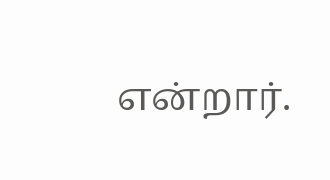என்றார்.